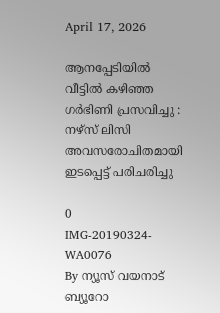April 17, 2026

ആനപ്പേടിയിൽ വീട്ടിൽ കഴിഞ്ഞ ഗർഭിണി പ്രസവിച്ചു : നഴ്സ് ലിസി അവസരോചിതമായി ഇടപ്പെട്ട് പരിചരിച്ചു

0
IMG-20190324-WA0076
By ന്യൂസ് വയനാട് ബ്യൂറോ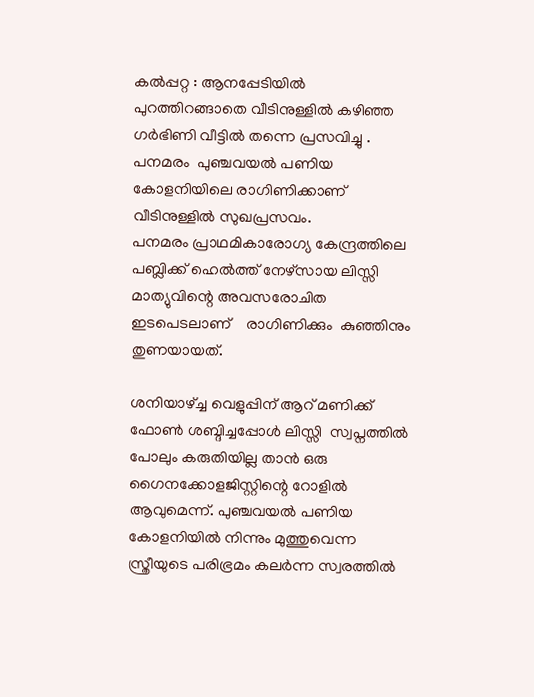കൽപ്പറ്റ : ആനപ്പേടിയിൽ പുറത്തിറങ്ങാതെ വീടിനുള്ളിൽ കഴിഞ്ഞ ഗർഭിണി വീട്ടിൽ തന്നെ പ്രസവിച്ചു . പനമരം  പുഞ്ചവയൽ പണിയ കോളനിയിലെ രാഗിണിക്കാണ്  വീടിനുള്ളിൽ സുഖപ്രസവം.
പനമരം പ്രാഥമികാരോഗ്യ കേന്ദ്രത്തിലെ പബ്ലിക്ക് ഹെൽത്ത് നേഴ്സായ ലിസ്സി മാത്യുവിന്റെ അവസരോചിത ഇടപെടലാണ്    രാഗിണിക്കും  കുഞ്ഞിനും തുണയായത്.

ശനിയാഴ്ച്ച വെളുപ്പിന് ആറ് മണിക്ക് ഫോൺ ശബ്ദിച്ചപ്പോൾ ലിസ്സി  സ്വപ്നത്തിൽ പോലും കരുതിയില്ല താൻ ഒരു ഗൈനക്കോളജിസ്റ്റിന്റെ റോളിൽ  ആവുമെന്ന്. പുഞ്ചവയൽ പണിയ കോളനിയിൽ നിന്നും മുത്തുവെന്ന സ്ത്രീയുടെ പരിഭ്രമം കലർന്ന സ്വരത്തിൽ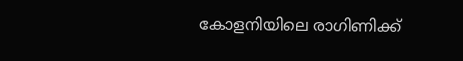കോളനിയിലെ രാഗിണിക്ക്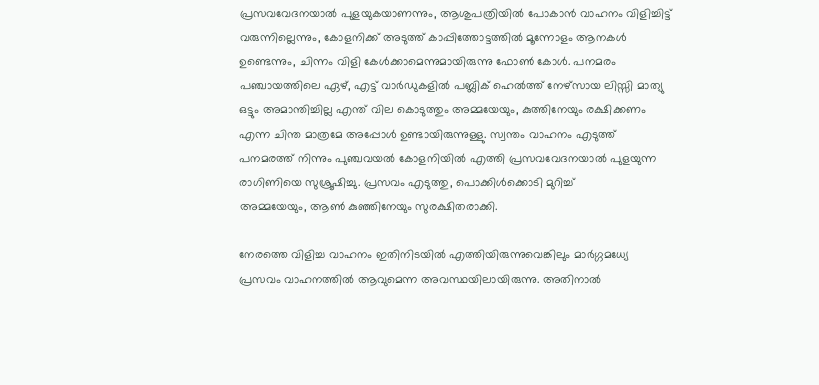പ്രസവവേദനയാൽ പുളയുകയാണന്നും, ആശുപത്രിയിൽ പോകാൻ വാഹനം വിളിച്ചിട്ട് വരുന്നില്ലെന്നും, കോളനിക്ക് അടുത്ത് കാപ്പിത്തോട്ടത്തിൽ മൂന്നോളം ആനകൾ ഉണ്ടെന്നും, ചിന്നം വിളി കേൾക്കാമെന്നുമായിരുന്നു ഫോൺ കോൾ. പനമരം പഞ്ചായത്തിലെ ഏഴ്, എട്ട് വാർഡുകളിൽ പബ്ലിക് ഹെൽത്ത് നേഴ്സായ ലിസ്സി മാത്യു ഒട്ടും അമാന്തിച്ചില്ല എന്ത് വില കൊടുത്തും അമ്മയേയും, കുത്തിനേയും രക്ഷിക്കണം എന്ന ചിന്ത മാത്രമേ അപ്പോൾ ഉണ്ടായിരുന്നുള്ളു. സ്വന്തം വാഹനം എടുത്ത് പനമരത്ത് നിന്നും പുഞ്ചവയൽ കോളനിയിൽ എത്തി പ്രസവവേദനയാൽ പുളയുന്ന രാഗിണിയെ സുശ്രൂഷിച്ചു. പ്രസവം എടുത്തു, പൊക്കിൾക്കൊടി മുറിച്ച്
അമ്മയേയും, ആൺ കുഞ്ഞിനേയും സുരക്ഷിതരാക്കി.

നേരത്തെ വിളിച്ച വാഹനം ഇതിനിടയിൽ എത്തിയിരുന്നുവെങ്കിലും മാർഗ്ഗമധ്യേ പ്രസവം വാഹനത്തിൽ ആവുമെന്ന അവസ്ഥയിലായിരുന്നു. അതിനാൽ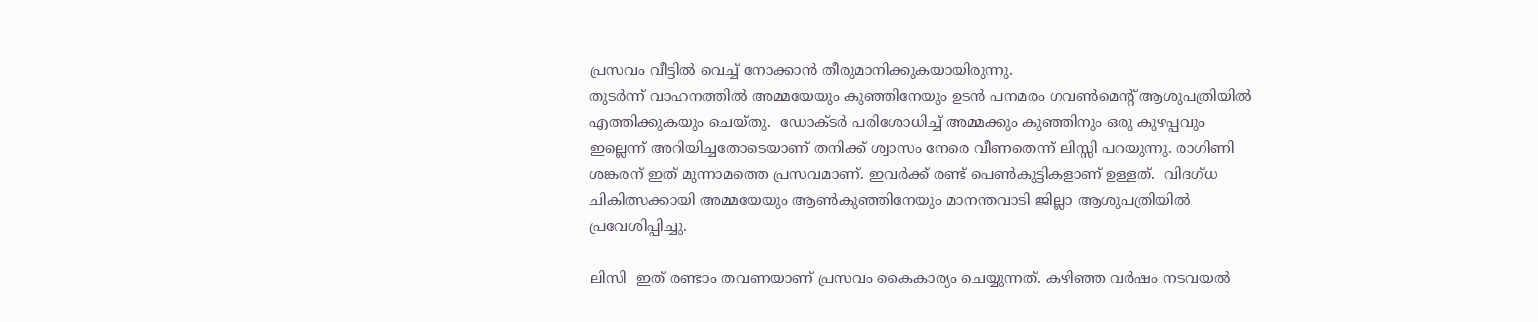പ്രസവം വീട്ടിൽ വെച്ച് നോക്കാൻ തീരുമാനിക്കുകയായിരുന്നു.
തുടർന്ന് വാഹനത്തിൽ അമ്മയേയും കുഞ്ഞിനേയും ഉടൻ പനമരം ഗവൺമെന്റ് ആശുപത്രിയിൽ എത്തിക്കുകയും ചെയ്തു.  ഡോക്ടർ പരിശോധിച്ച് അമ്മക്കും കുഞ്ഞിനും ഒരു കുഴപ്പവും ഇല്ലെന്ന് അറിയിച്ചതോടെയാണ് തനിക്ക് ശ്വാസം നേരെ വീണതെന്ന് ലിസ്സി പറയുന്നു. രാഗിണി ശങ്കരന് ഇത് മുന്നാമത്തെ പ്രസവമാണ്. ഇവർക്ക് രണ്ട് പെൺകുട്ടികളാണ് ഉള്ളത്.  വിദഗ്ധ ചികിത്സക്കായി അമ്മയേയും ആൺകുഞ്ഞിനേയും മാനന്തവാടി ജില്ലാ ആശുപത്രിയിൽ പ്രവേശിപ്പിച്ചു.

ലിസി  ഇത് രണ്ടാം തവണയാണ് പ്രസവം കൈകാര്യം ചെയ്യുന്നത്. കഴിഞ്ഞ വർഷം നടവയൽ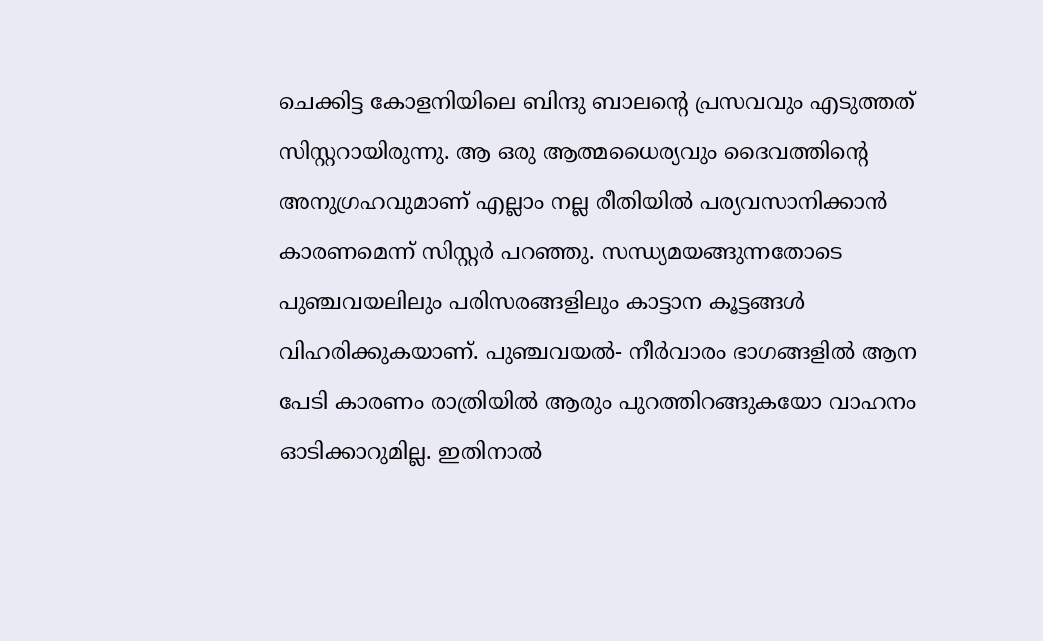ചെക്കിട്ട കോളനിയിലെ ബിന്ദു ബാലന്റെ പ്രസവവും എടുത്തത് സിസ്റ്ററായിരുന്നു. ആ ഒരു ആത്മധൈര്യവും ദൈവത്തിന്റെ അനുഗ്രഹവുമാണ് എല്ലാം നല്ല രീതിയിൽ പര്യവസാനിക്കാൻ കാരണമെന്ന് സിസ്റ്റർ പറഞ്ഞു. സന്ധ്യമയങ്ങുന്നതോടെ പുഞ്ചവയലിലും പരിസരങ്ങളിലും കാട്ടാന കൂട്ടങ്ങൾ വിഹരിക്കുകയാണ്. പുഞ്ചവയൽ- നീർവാരം ഭാഗങ്ങളിൽ ആന പേടി കാരണം രാത്രിയിൽ ആരും പുറത്തിറങ്ങുകയോ വാഹനം ഓടിക്കാറുമില്ല. ഇതിനാൽ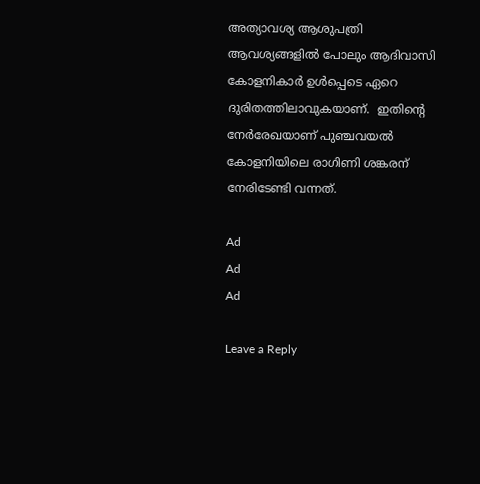അത്യാവശ്യ ആശുപത്രി ആവശ്യങ്ങളിൽ പോലും ആദിവാസി കോളനികാർ ഉൾപ്പെടെ ഏറെ ദുരിതത്തിലാവുകയാണ്.  ഇതിന്റെ നേർരേഖയാണ് പുഞ്ചവയൽ കോളനിയിലെ രാഗിണി ശങ്കരന് നേരിടേണ്ടി വന്നത്.

Ad
Ad
Ad

Leave a Reply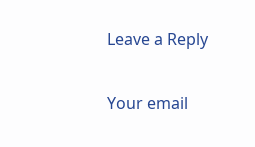Leave a Reply

Your email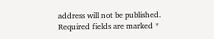address will not be published. Required fields are marked *